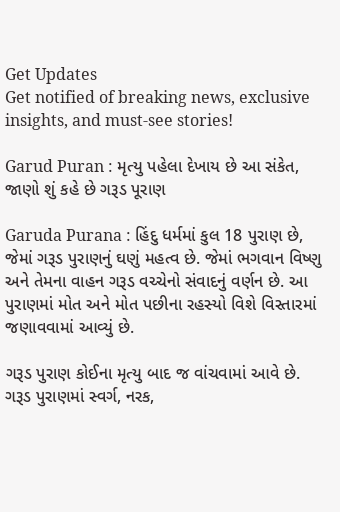Get Updates
Get notified of breaking news, exclusive insights, and must-see stories!

Garud Puran : મૃત્યુ પહેલા દેખાય છે આ સંકેત, જાણો શું કહે છે ગરૂડ પૂરાણ

Garuda Purana : હિંદુ ધર્મમાં કુલ 18 પુરાણ છે, જેમાં ગરૂડ પુરાણનું ઘણું મહત્વ છે. જેમાં ભગવાન વિષ્ણુ અને તેમના વાહન ગરૂડ વચ્ચેનો સંવાદનું વર્ણન છે. આ પુરાણમાં મોત અને મોત પછીના રહસ્યો વિશે વિસ્તારમાં જણાવવામાં આવ્યું છે.

ગરૂડ પુરાણ કોઈના મૃત્યુ બાદ જ વાંચવામાં આવે છે. ગરૂડ પુરાણમાં સ્વર્ગ, નરક,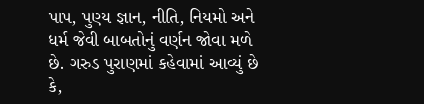પાપ, પુણ્ય જ્ઞાન, નીતિ, નિયમો અને ધર્મ જેવી બાબતોનું વર્ણન જોવા મળે છે. ગરુડ પુરાણમાં કહેવામાં આવ્યું છે કે,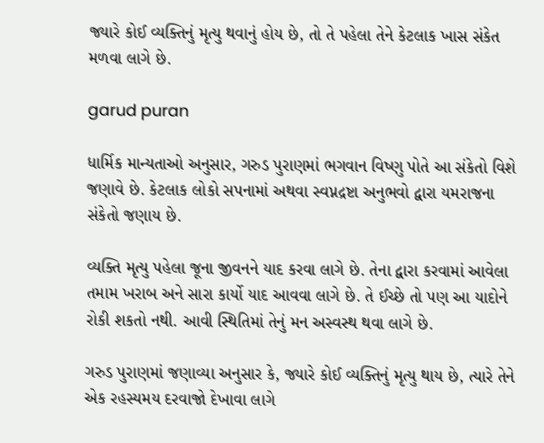જ્યારે કોઈ વ્યક્તિનું મૃત્યુ થવાનું હોય છે, તો તે પહેલા તેને કેટલાક ખાસ સંકેત મળવા લાગે છે.

garud puran

ધાર્મિક માન્યતાઓ અનુસાર, ગરુડ પુરાણમાં ભગવાન વિષ્ણુ પોતે આ સંકેતો વિશે જણાવે છે. કેટલાક લોકો સપનામાં અથવા સ્વપ્નદ્રષ્ટા અનુભવો દ્વારા યમરાજના સંકેતો જણાય છે.

વ્યક્તિ મૃત્યુ પહેલા જૂના જીવનને યાદ કરવા લાગે છે. તેના દ્વારા કરવામાં આવેલા તમામ ખરાબ અને સારા કાર્યો યાદ આવવા લાગે છે. તે ઈચ્છે તો પણ આ યાદોને રોકી શકતો નથી. આવી સ્થિતિમાં તેનું મન અસ્વસ્થ થવા લાગે છે.

ગરુડ પુરાણમાં જણાવ્યા અનુસાર કે, જ્યારે કોઈ વ્યક્તિનું મૃત્યુ થાય છે, ત્યારે તેને એક રહસ્યમય દરવાજો દેખાવા લાગે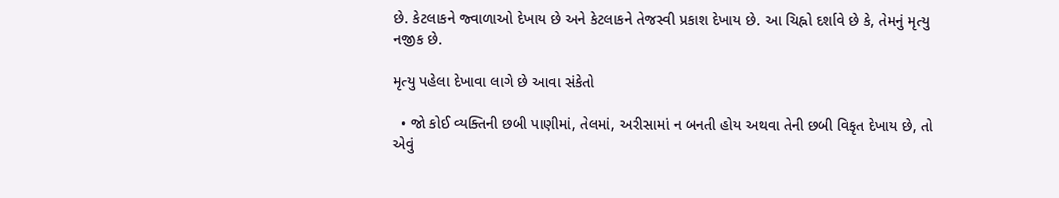છે. કેટલાકને જ્વાળાઓ દેખાય છે અને કેટલાકને તેજસ્વી પ્રકાશ દેખાય છે. આ ચિહ્નો દર્શાવે છે કે, તેમનું મૃત્યુ નજીક છે.

મૃત્યુ પહેલા દેખાવા લાગે છે આવા સંકેતો

  • જો કોઈ વ્યક્તિની છબી પાણીમાં, તેલમાં, અરીસામાં ન બનતી હોય અથવા તેની છબી વિકૃત દેખાય છે, તો એવું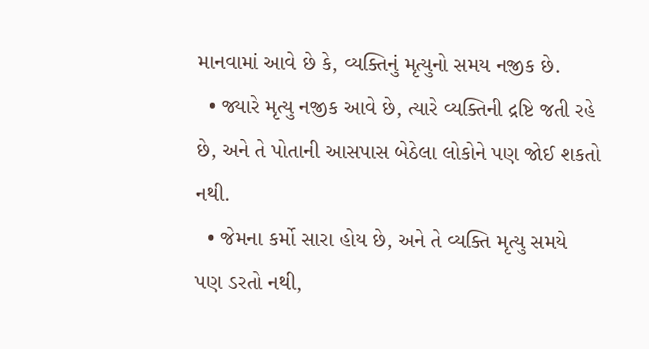માનવામાં આવે છે કે, વ્યક્તિનું મૃત્યુનો સમય નજીક છે.
  • જ્યારે મૃત્યુ નજીક આવે છે, ત્યારે વ્યક્તિની દ્રષ્ટિ જતી રહે છે, અને તે પોતાની આસપાસ બેઠેલા લોકોને પણ જોઈ શકતો નથી.
  • જેમના કર્મો સારા હોય છે, અને તે વ્યક્તિ મૃત્યુ સમયે પણ ડરતો નથી,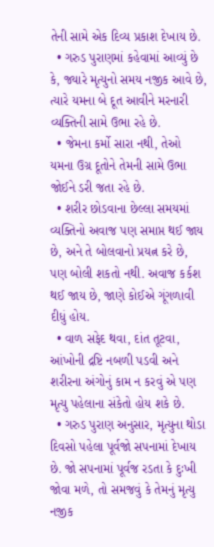તેની સામે એક દિવ્ય પ્રકાશ દેખાય છે.
  • ગરુડ પુરાણમાં કહેવામાં આવ્યું છે કે, જ્યારે મૃત્યુનો સમય નજીક આવે છે, ત્યારે યમના બે દૂત આવીને મરનારી વ્યક્તિની સામે ઉભા રહે છે.
  • જેમના કર્મો સારા નથી, તેઓ યમના ઉગ્ર દૂતોને તેમની સામે ઉભા જોઈને ડરી જતા રહે છે.
  • શરીર છોડવાના છેલ્લા સમયમાં વ્યક્તિનો અવાજ પણ સમાપ્ત થઈ જાય છે, અને તે બોલવાનો પ્રયત્ન કરે છે, પણ બોલી શકતો નથી. અવાજ કર્કશ થઈ જાય છે, જાણે કોઈએ ગૂંગળાવી દીધું હોય.
  • વાળ સફેદ થવા, દાંત તૂટવા, આંખોની દ્રષ્ટિ નબળી પડવી અને શરીરના અંગોનું કામ ન કરવું એ પણ મૃત્યુ પહેલાના સંકેતો હોય શકે છે.
  • ગરુડ પુરાણ અનુસાર, મૃત્યુના થોડા દિવસો પહેલા પૂર્વજો સપનામાં દેખાય છે. જો સપનામાં પૂર્વજ રડતા કે દુઃખી જોવા મળે, તો સમજવું કે તેમનું મૃત્યુ નજીક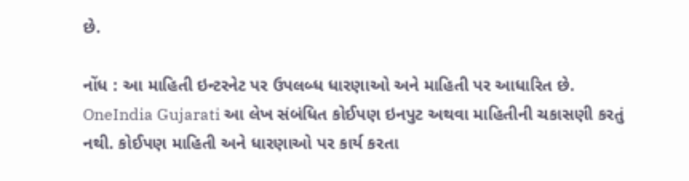છે.

નોંધ : આ માહિતી ઇન્ટરનેટ પર ઉપલબ્ધ ધારણાઓ અને માહિતી પર આધારિત છે. OneIndia Gujarati આ લેખ સંબંધિત કોઈપણ ઇનપુટ અથવા માહિતીની ચકાસણી કરતું નથી. કોઈપણ માહિતી અને ધારણાઓ પર કાર્ય કરતા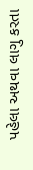પહેલા અથવા લાગુ કરતા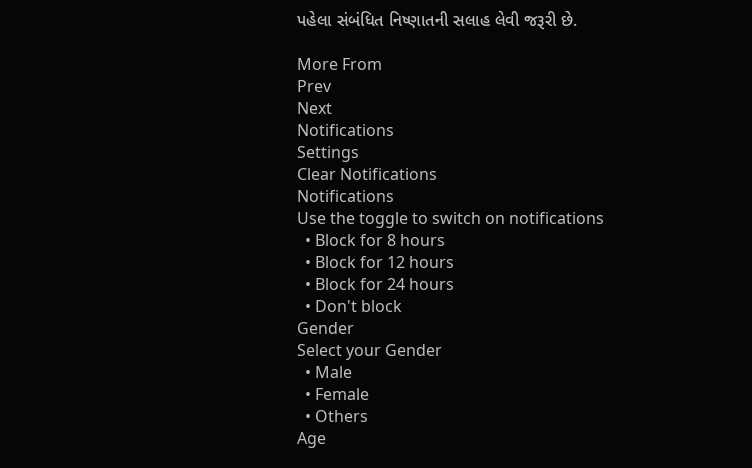પહેલા સંબંધિત નિષ્ણાતની સલાહ લેવી જરૂરી છે.

More From
Prev
Next
Notifications
Settings
Clear Notifications
Notifications
Use the toggle to switch on notifications
  • Block for 8 hours
  • Block for 12 hours
  • Block for 24 hours
  • Don't block
Gender
Select your Gender
  • Male
  • Female
  • Others
Age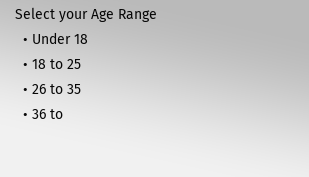Select your Age Range
  • Under 18
  • 18 to 25
  • 26 to 35
  • 36 to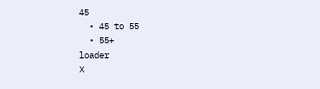45
  • 45 to 55
  • 55+
loader
X